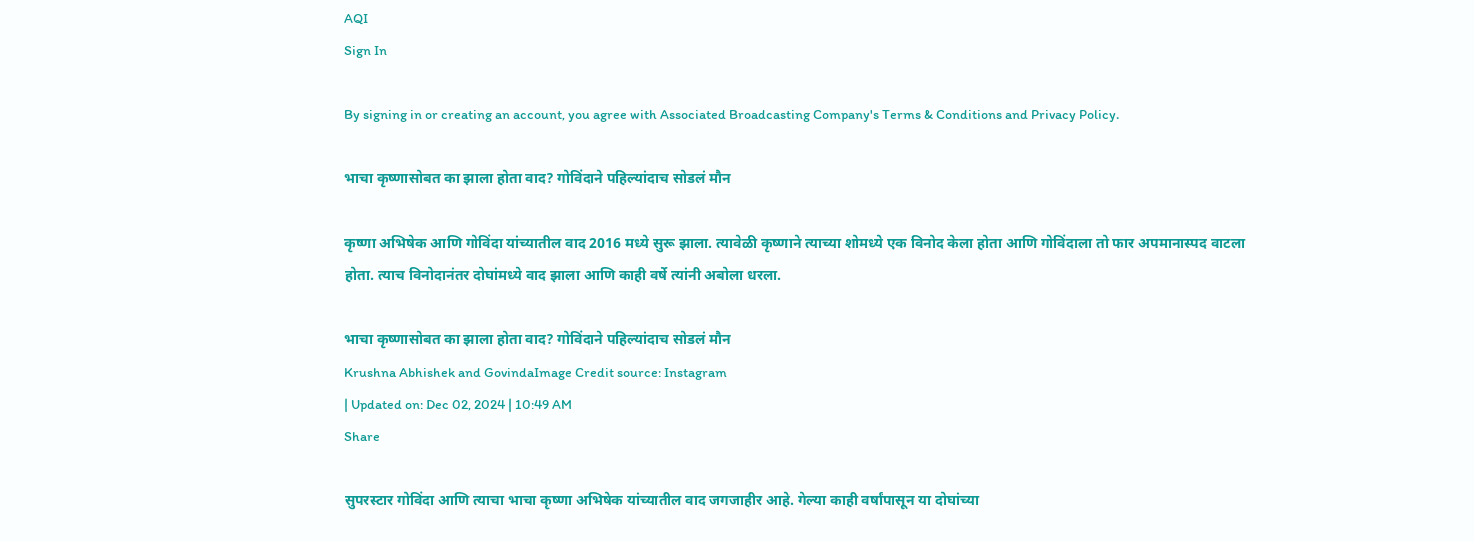AQI
Sign In

By signing in or creating an account, you agree with Associated Broadcasting Company's Terms & Conditions and Privacy Policy.

भाचा कृष्णासोबत का झाला होता वाद? गोविंदाने पहिल्यांदाच सोडलं मौन

कृष्णा अभिषेक आणि गोविंदा यांच्यातील वाद 2016 मध्ये सुरू झाला. त्यावेळी कृष्णाने त्याच्या शोमध्ये एक विनोद केला होता आणि गोविंदाला तो फार अपमानास्पद वाटला होता. त्याच विनोदानंतर दोघांमध्ये वाद झाला आणि काही वर्षे त्यांनी अबोला धरला.

भाचा कृष्णासोबत का झाला होता वाद? गोविंदाने पहिल्यांदाच सोडलं मौन
Krushna Abhishek and GovindaImage Credit source: Instagram
| Updated on: Dec 02, 2024 | 10:49 AM
Share

सुपरस्टार गोविंदा आणि त्याचा भाचा कृष्णा अभिषेक यांच्यातील वाद जगजाहीर आहे. गेल्या काही वर्षांपासून या दोघांच्या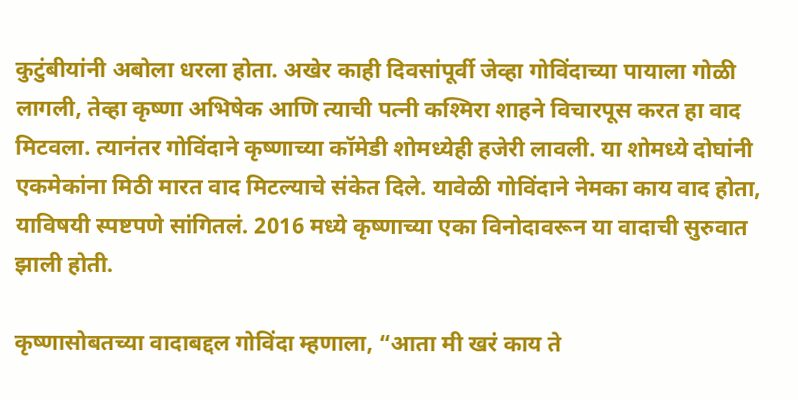कुटुंबीयांनी अबोला धरला होता. अखेर काही दिवसांपूर्वी जेव्हा गोविंदाच्या पायाला गोळी लागली, तेव्हा कृष्णा अभिषेक आणि त्याची पत्नी कश्मिरा शाहने विचारपूस करत हा वाद मिटवला. त्यानंतर गोविंदाने कृष्णाच्या कॉमेडी शोमध्येही हजेरी लावली. या शोमध्ये दोघांनी एकमेकांना मिठी मारत वाद मिटल्याचे संकेत दिले. यावेळी गोविंदाने नेमका काय वाद होता, याविषयी स्पष्टपणे सांगितलं. 2016 मध्ये कृष्णाच्या एका विनोदावरून या वादाची सुरुवात झाली होती.

कृष्णासोबतच्या वादाबद्दल गोविंदा म्हणाला, “आता मी खरं काय ते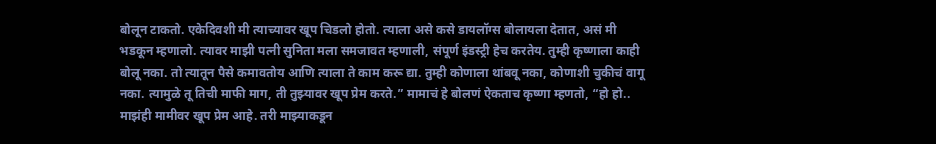बोलून टाकतो. एकेदिवशी मी त्याच्यावर खूप चिडलो होतो. त्याला असे कसे डायलॉग्स बोलायला देतात, असं मी भडकून म्हणालो. त्यावर माझी पत्नी सुनिता मला समजावत म्हणाली, संपूर्ण इंडस्ट्री हेच करतेय. तुम्ही कृष्णाला काही बोलू नका. तो त्यातून पैसे कमावतोय आणि त्याला ते काम करू द्या. तुम्ही कोणाला थांबवू नका, कोणाशी चुकीचं वागू नका. त्यामुळे तू तिची माफी माग, ती तुझ्यावर खूप प्रेम करते.” मामाचं हे बोलणं ऐकताच कृष्णा म्हणतो, “हो हो.. माझंही मामीवर खूप प्रेम आहे. तरी माझ्याकडून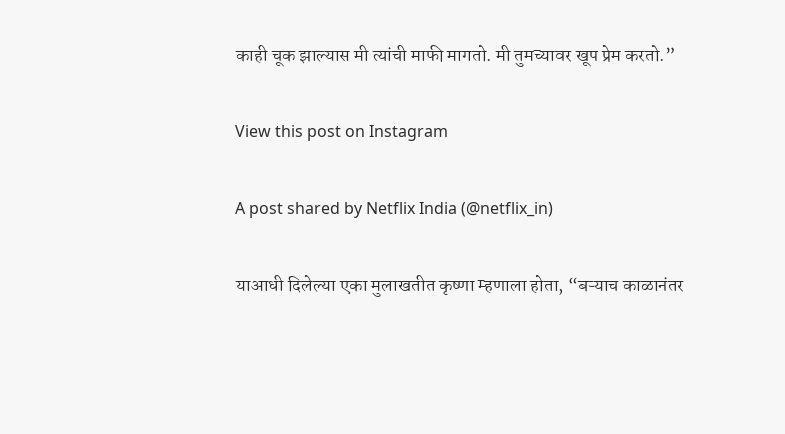काही चूक झाल्यास मी त्यांची माफी मागतो. मी तुमच्यावर खूप प्रेम करतो.”

View this post on Instagram

A post shared by Netflix India (@netflix_in)

याआधी दिलेल्या एका मुलाखतीत कृष्णा म्हणाला होता, “बऱ्याच काळानंतर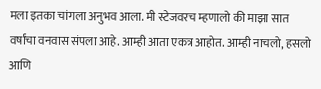मला इतका चांगला अनुभव आला. मी स्टेजवरच म्हणालो की माझा सात वर्षांचा वनवास संपला आहे. आम्ही आता एकत्र आहोत. आम्ही नाचलो, हसलो आणि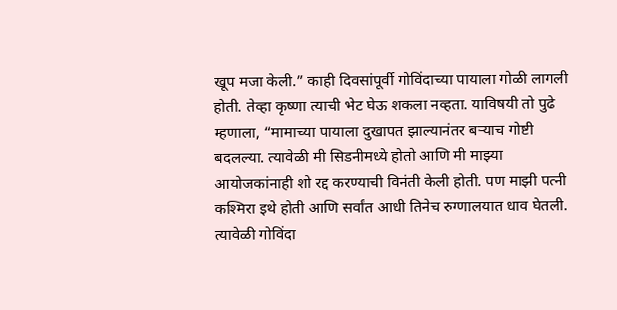खूप मजा केली.” काही दिवसांपूर्वी गोविंदाच्या पायाला गोळी लागली होती. तेव्हा कृष्णा त्याची भेट घेऊ शकला नव्हता. याविषयी तो पुढे म्हणाला, “मामाच्या पायाला दुखापत झाल्यानंतर बऱ्याच गोष्टी बदलल्या. त्यावेळी मी सिडनीमध्ये होतो आणि मी माझ्या आयोजकांनाही शो रद्द करण्याची विनंती केली होती. पण माझी पत्नी कश्मिरा इथे होती आणि सर्वांत आधी तिनेच रुग्णालयात धाव घेतली. त्यावेळी गोविंदा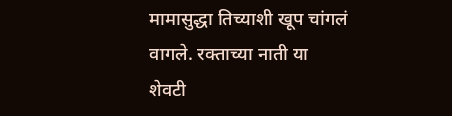मामासुद्धा तिच्याशी खूप चांगलं वागले. रक्ताच्या नाती या शेवटी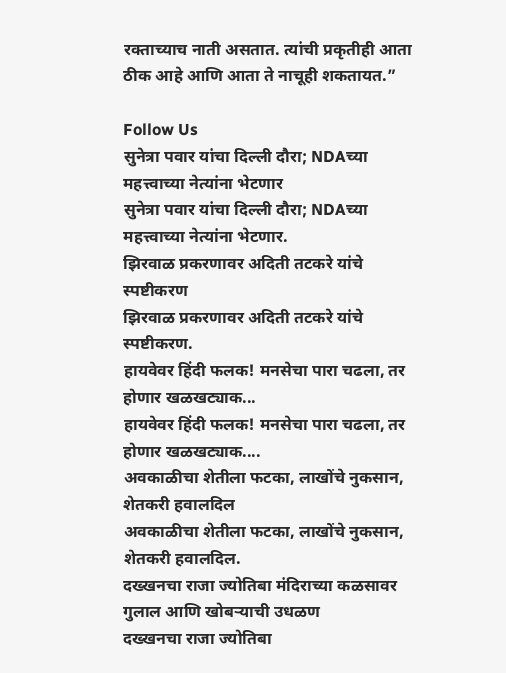रक्ताच्याच नाती असतात. त्यांची प्रकृतीही आता ठीक आहे आणि आता ते नाचूही शकतायत.”

Follow Us
सुनेत्रा पवार यांचा दिल्ली दौरा; NDAच्या महत्त्वाच्या नेत्यांना भेटणार
सुनेत्रा पवार यांचा दिल्ली दौरा; NDAच्या महत्त्वाच्या नेत्यांना भेटणार.
झिरवाळ प्रकरणावर अदिती तटकरे यांचे स्पष्टीकरण
झिरवाळ प्रकरणावर अदिती तटकरे यांचे स्पष्टीकरण.
हायवेवर हिंदी फलक! मनसेचा पारा चढला, तर होणार खळखट्याक...
हायवेवर हिंदी फलक! मनसेचा पारा चढला, तर होणार खळखट्याक....
अवकाळीचा शेतीला फटका, लाखोंचे नुकसान, शेतकरी हवालदिल
अवकाळीचा शेतीला फटका, लाखोंचे नुकसान, शेतकरी हवालदिल.
दख्खनचा राजा ज्योतिबा मंदिराच्या कळसावर गुलाल आणि खोबऱ्याची उधळण
दख्खनचा राजा ज्योतिबा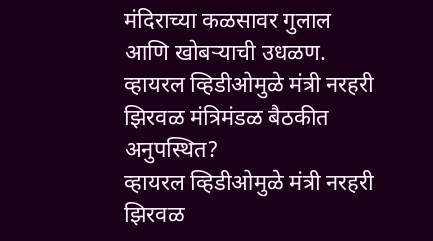मंदिराच्या कळसावर गुलाल आणि खोबऱ्याची उधळण.
व्हायरल व्हिडीओमुळे मंत्री नरहरी झिरवळ मंत्रिमंडळ बैठकीत अनुपस्थित?
व्हायरल व्हिडीओमुळे मंत्री नरहरी झिरवळ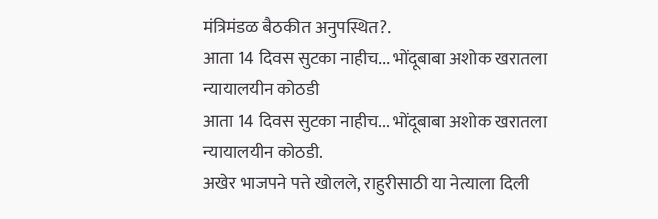मंत्रिमंडळ बैठकीत अनुपस्थित?.
आता 14 दिवस सुटका नाहीच... भोंदूबाबा अशोक खरातला न्यायालयीन कोठडी
आता 14 दिवस सुटका नाहीच... भोंदूबाबा अशोक खरातला न्यायालयीन कोठडी.
अखेर भाजपने पत्ते खोलले, राहुरीसाठी या नेत्याला दिली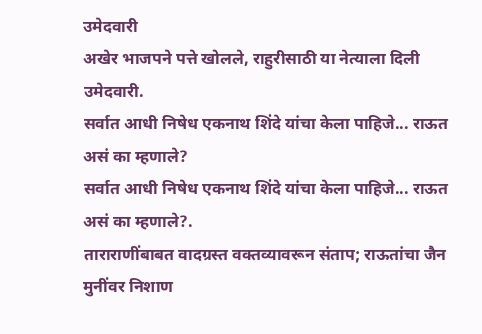उमेदवारी
अखेर भाजपने पत्ते खोलले, राहुरीसाठी या नेत्याला दिली उमेदवारी.
सर्वात आधी निषेध एकनाथ शिंदे यांचा केला पाहिजे... राऊत असं का म्हणाले?
सर्वात आधी निषेध एकनाथ शिंदे यांचा केला पाहिजे... राऊत असं का म्हणाले?.
ताराराणींबाबत वादग्रस्त वक्तव्यावरून संताप; राऊतांचा जैन मुनींवर निशाण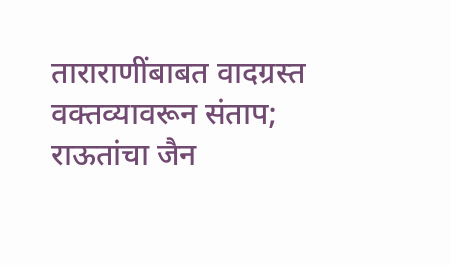ताराराणींबाबत वादग्रस्त वक्तव्यावरून संताप; राऊतांचा जैन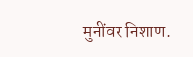मुनींवर निशाण.